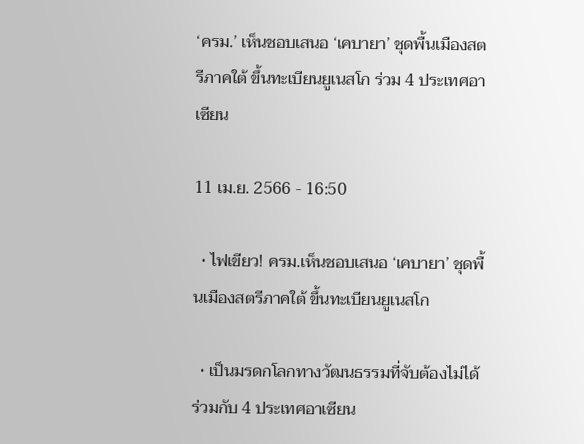‘ครม.’ เห็นชอบเสนอ ‘เคบายา’ ชุดพื้นเมืองสตรีภาคใต้ ขึ้นทะเบียนยูเนสโก ร่วม 4 ประเทศอาเซียน

11 เม.ย. 2566 - 16:50

  • ไฟเขียว! ครม.เห็นชอบเสนอ ‘เคบายา’ ชุดพื้นเมืองสตรีภาคใต้ ขึ้นทะเบียนยูเนสโก

  • เป็นมรดกโลกทางวัฒนธรรมที่จับต้องไม่ได้ ร่วมกับ 4 ประเทศอาเซียน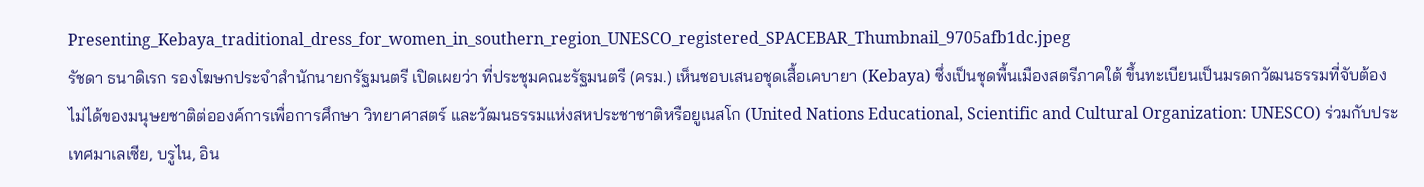Presenting_Kebaya_traditional_dress_for_women_in_southern_region_UNESCO_registered_SPACEBAR_Thumbnail_9705afb1dc.jpeg
รัชดา ธนาดิเรก รองโฆษกประจำสำนักนายกรัฐมนตรี เปิดเผยว่า ที่ประชุมคณะรัฐมนตรี (ครม.) เห็นชอบเสนอชุดเสื้อเคบายา (Kebaya) ซึ่งเป็นชุดพื้นเมืองสตรีภาคใต้ ขึ้นทะเบียนเป็นมรดกวัฒนธรรมที่จับต้องไม่ได้ของมนุษยชาติต่อองค์การเพื่อการศึกษา วิทยาศาสตร์ และวัฒนธรรมแห่งสหประชาชาติหรือยูเนสโก (United Nations Educational, Scientific and Cultural Organization: UNESCO) ร่วมกับประเทศมาเลเซีย, บรูไน, อิน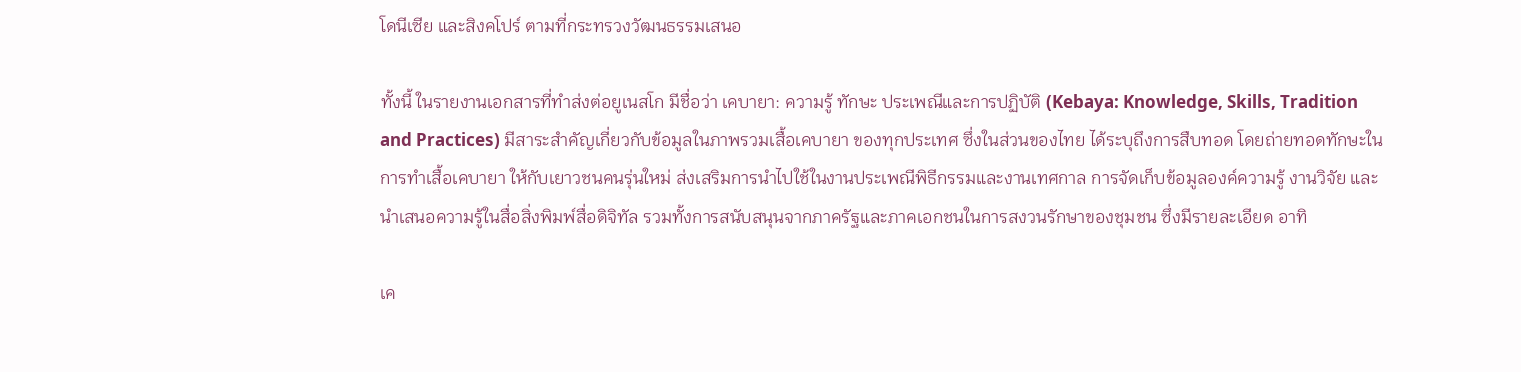โดนีเซีย และสิงคโปร์ ตามที่กระทรวงวัฒนธรรมเสนอ

ทั้งนี้ ในรายงานเอกสารที่ทำส่งต่อยูเนสโก มีชื่อว่า เคบายา: ความรู้ ทักษะ ประเพณีและการปฏิบัติ (Kebaya: Knowledge, Skills, Tradition and Practices) มีสาระสำคัญเกี่ยวกับข้อมูลในภาพรวมเสื้อเคบายา ของทุกประเทศ ซึ่งในส่วนของไทย ได้ระบุถึงการสืบทอด โดยถ่ายทอดทักษะในการทำเสื้อเคบายา ให้กับเยาวชนคนรุ่นใหม่ ส่งเสริมการนำไปใช้ในงานประเพณีพิธีกรรมและงานเทศกาล การจัดเก็บข้อมูลองค์ความรู้ งานวิจัย และนำเสนอความรู้ในสื่อสิ่งพิมพ์สื่อดิจิทัล รวมทั้งการสนับสนุนจากภาครัฐและภาคเอกชนในการสงวนรักษาของชุมชน ซึ่งมีรายละเอียด อาทิ

เค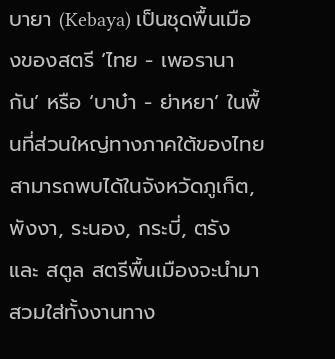บายา (Kebaya) เป็นชุดพื้นเมืองของสตรี ‘ไทย - เพอรานากัน’ หรือ ‘บาบ๋า - ย่าหยา’ ในพื้นที่ส่วนใหญ่ทางภาคใต้ของไทย สามารถพบได้ในจังหวัดภูเก็ต, พังงา, ระนอง, กระบี่, ตรัง และ สตูล สตรีพื้นเมืองจะนำมาสวมใส่ทั้งงานทาง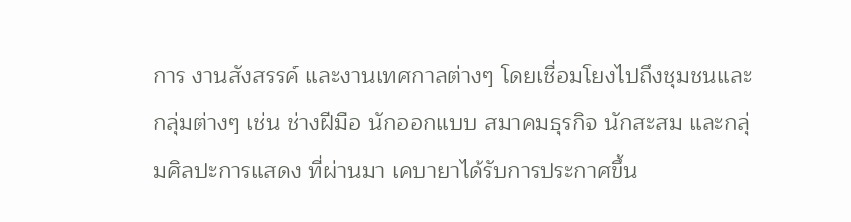การ งานสังสรรค์ และงานเทศกาลต่างๆ โดยเชื่อมโยงไปถึงชุมชนและกลุ่มต่างๆ เช่น ช่างฝีมือ นักออกแบบ สมาคมธุรกิจ นักสะสม และกลุ่มศิลปะการแสดง ที่ผ่านมา เคบายาได้รับการประกาศขึ้น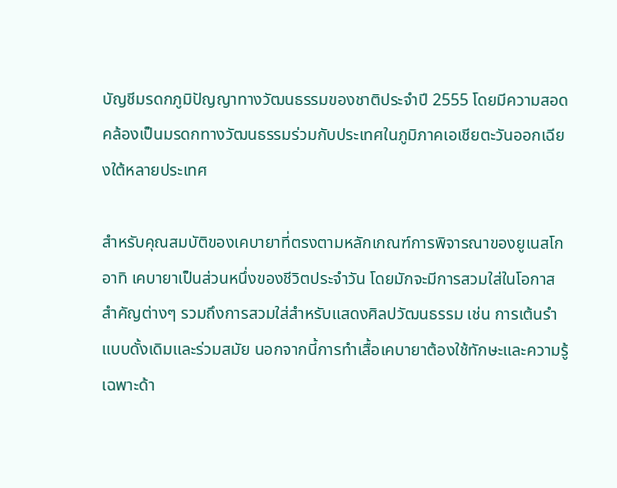บัญชีมรดกภูมิปัญญาทางวัฒนธรรมของชาติประจำปี 2555 โดยมีความสอดคล้องเป็นมรดกทางวัฒนธรรมร่วมกับประเทศในภูมิภาคเอเชียตะวันออกเฉียงใต้หลายประเทศ

สำหรับคุณสมบัติของเคบายาที่ตรงตามหลักเกณฑ์การพิจารณาของยูเนสโก อาทิ เคบายาเป็นส่วนหนึ่งของชีวิตประจำวัน โดยมักจะมีการสวมใส่ในโอกาสสำคัญต่างๆ รวมถึงการสวมใส่สำหรับแสดงศิลปวัฒนธรรม เช่น การเต้นรำแบบดั้งเดิมและร่วมสมัย นอกจากนี้การทำเสื้อเคบายาต้องใช้ทักษะและความรู้เฉพาะด้า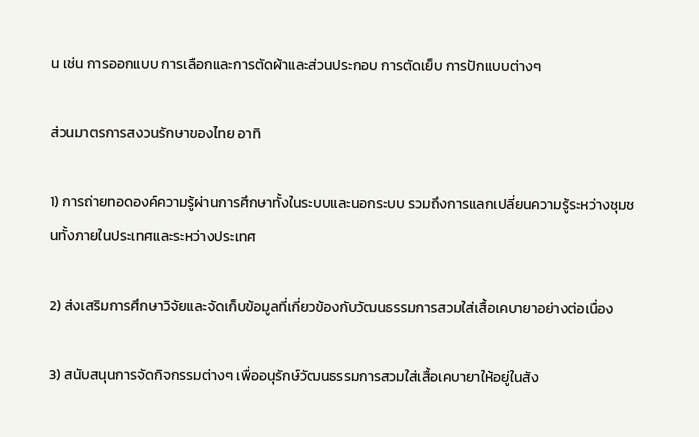น เช่น การออกแบบ การเลือกและการตัดผ้าและส่วนประกอบ การตัดเย็บ การปักแบบต่างๆ

ส่วนมาตรการสงวนรักษาของไทย อาทิ

1) การถ่ายทอดองค์ความรู้ผ่านการศึกษาทั้งในระบบและนอกระบบ รวมถึงการแลกเปลี่ยนความรู้ระหว่างชุมชนทั้งภายในประเทศและระหว่างประเทศ

2) ส่งเสริมการศึกษาวิจัยและจัดเก็บข้อมูลที่เกี่ยวข้องกับวัฒนธรรมการสวมใส่เสื้อเคบายาอย่างต่อเนื่อง

3) สนับสนุนการจัดกิจกรรมต่างๆ เพื่ออนุรักษ์วัฒนธรรมการสวมใส่เสื้อเคบายาให้อยู่ในสัง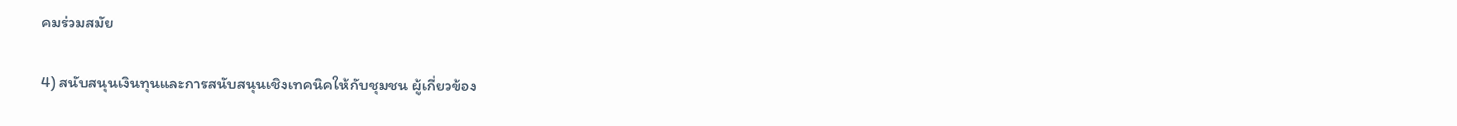คมร่วมสมัย

4) สนับสนุนเงินทุนและการสนับสนุนเชิงเทคนิคให้กับชุมชน ผู้เกี่ยวข้อง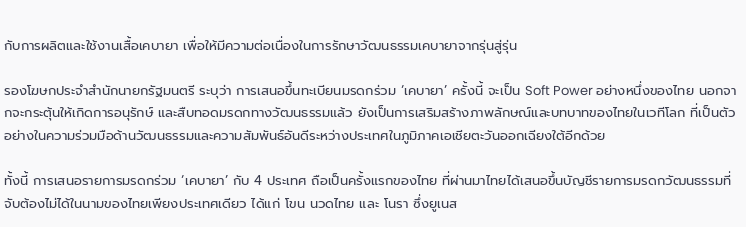กับการผลิตและใช้งานเสื้อเคบายา เพื่อให้มีความต่อเนื่องในการรักษาวัฒนธรรมเคบายาจากรุ่นสู่รุ่น

รองโฆษกประจำสำนักนายกรัฐมนตรี ระบุว่า การเสนอขึ้นทะเบียนมรดกร่วม ‘เคบายา’ ครั้งนี้ จะเป็น Soft Power อย่างหนึ่งของไทย นอกจากจะกระตุ้นให้เกิดการอนุรักษ์ และสืบทอดมรดกทางวัฒนธรรมแล้ว ยังเป็นการเสริมสร้างภาพลักษณ์และบทบาทของไทยในเวทีโลก ที่เป็นตัวอย่างในความร่วมมือด้านวัฒนธรรมและความสัมพันธ์อันดีระหว่างประเทศในภูมิภาคเอเชียตะวันออกเฉียงใต้อีกด้วย

ทั้งนี้ การเสนอรายการมรดกร่วม ‘เคบายา’ กับ 4 ประเทศ ถือเป็นครั้งแรกของไทย ที่ผ่านมาไทยได้เสนอขึ้นบัญชีรายการมรดกวัฒนธรรมที่จับต้องไม่ได้ในนามของไทยเพียงประเทศเดียว ได้แก่ โขน นวดไทย และ โนรา ซึ่งยูเนส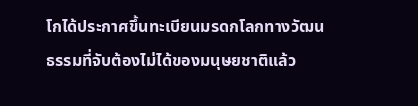โกได้ประกาศขึ้นทะเบียนมรดกโลกทางวัฒนธรรมที่จับต้องไม่ได้ของมนุษยชาติแล้ว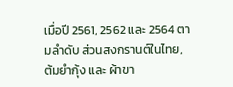เมื่อปี 2561, 2562 และ 2564 ตามลำดับ ส่วนสงกรานต์ในไทย, ต้มยำกุ้ง และ ผ้าขา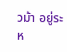วม้า อยู่ระห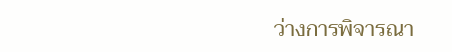ว่างการพิจารณา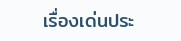เรื่องเด่นประ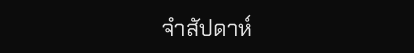จำสัปดาห์